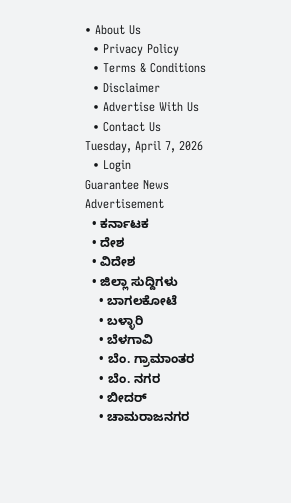• About Us
  • Privacy Policy
  • Terms & Conditions
  • Disclaimer
  • Advertise With Us
  • Contact Us
Tuesday, April 7, 2026
  • Login
Guarantee News
Advertisement
  • ಕರ್ನಾಟಕ
  • ದೇಶ
  • ವಿದೇಶ
  • ಜಿಲ್ಲಾ ಸುದ್ದಿಗಳು
    • ಬಾಗಲಕೋಟೆ
    • ಬಳ್ಳಾರಿ
    • ಬೆಳಗಾವಿ
    • ಬೆಂ. ಗ್ರಾಮಾಂತರ
    • ಬೆಂ. ನಗರ
    • ಬೀದರ್
    • ಚಾಮರಾಜನಗರ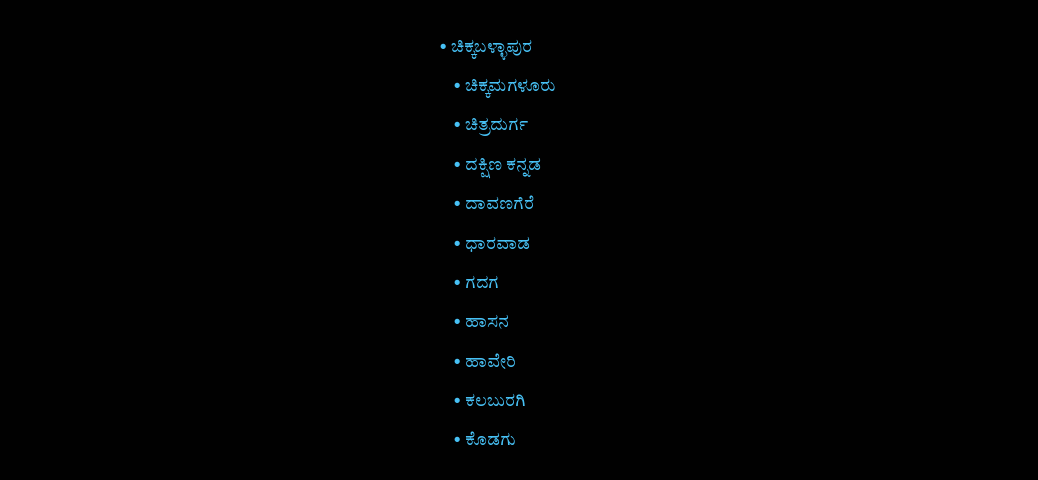• ಚಿಕ್ಕಬಳ್ಳಾಪುರ
    • ಚಿಕ್ಕಮಗಳೂರು
    • ಚಿತ್ರದುರ್ಗ
    • ದಕ್ಷಿಣ ಕನ್ನಡ
    • ದಾವಣಗೆರೆ
    • ಧಾರವಾಡ
    • ಗದಗ
    • ಹಾಸನ
    • ಹಾವೇರಿ
    • ಕಲಬುರಗಿ
    • ಕೊಡಗು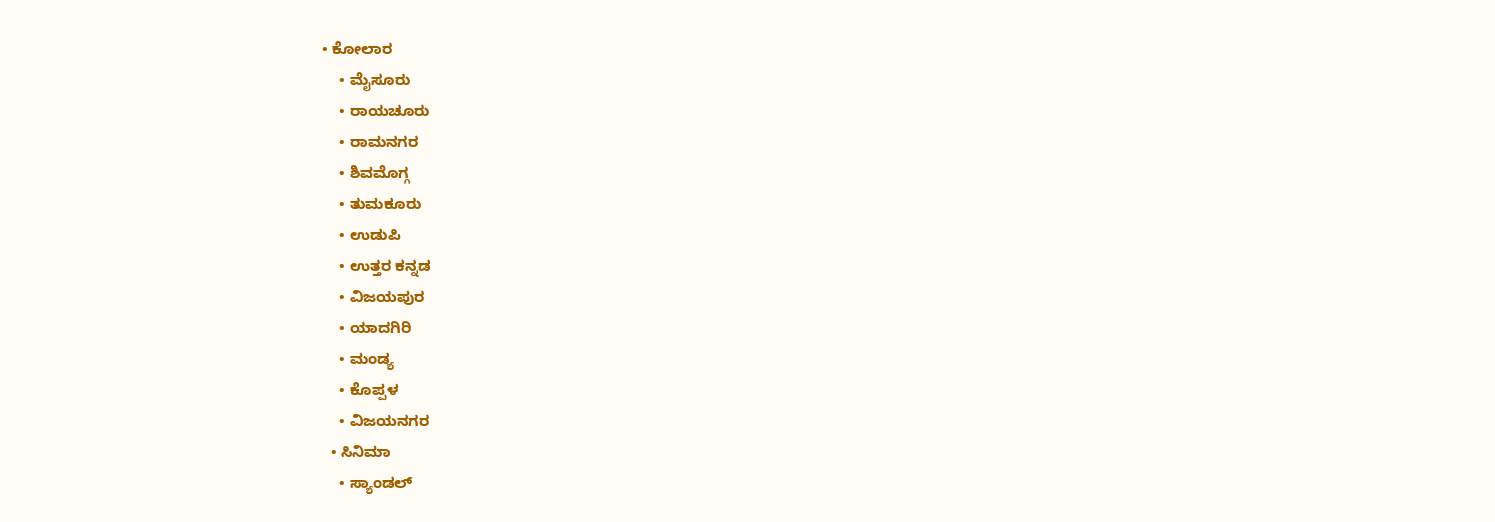• ಕೋಲಾರ
    • ಮೈಸೂರು
    • ರಾಯಚೂರು
    • ರಾಮನಗರ
    • ಶಿವಮೊಗ್ಗ
    • ತುಮಕೂರು
    • ಉಡುಪಿ
    • ಉತ್ತರ ಕನ್ನಡ
    • ವಿಜಯಪುರ
    • ಯಾದಗಿರಿ
    • ಮಂಡ್ಯ
    • ಕೊಪ್ಪಳ
    • ವಿಜಯನಗರ
  • ಸಿನಿಮಾ
    • ಸ್ಯಾಂಡಲ್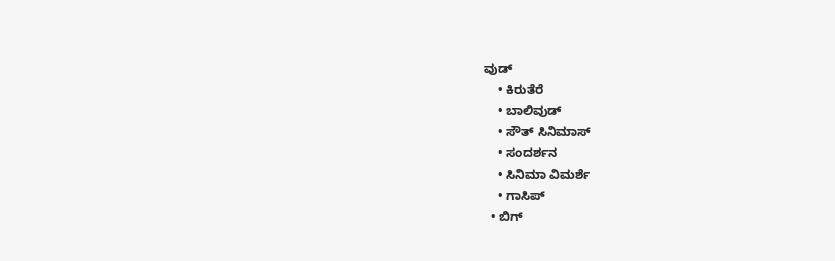ವುಡ್
    • ಕಿರುತೆರೆ
    • ಬಾಲಿವುಡ್
    • ಸೌತ್ ಸಿನಿಮಾಸ್
    • ಸಂದರ್ಶನ
    • ಸಿನಿಮಾ ವಿಮರ್ಶೆ
    • ಗಾಸಿಪ್
  • ಬಿಗ್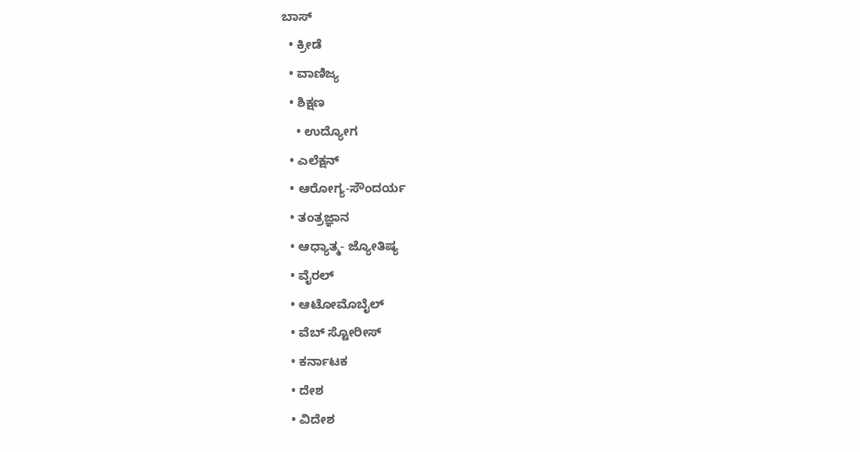ಬಾಸ್
  • ಕ್ರೀಡೆ
  • ವಾಣಿಜ್ಯ
  • ಶಿಕ್ಷಣ
    • ಉದ್ಯೋಗ
  • ಎಲೆಕ್ಷನ್
  • ಆರೋಗ್ಯ-ಸೌಂದರ್ಯ
  • ತಂತ್ರಜ್ಞಾನ
  • ಆಧ್ಯಾತ್ಮ- ಜ್ಯೋತಿಷ್ಯ
  • ವೈರಲ್
  • ಆಟೋಮೊಬೈಲ್
  • ವೆಬ್ ಸ್ಟೋರೀಸ್
  • ಕರ್ನಾಟಕ
  • ದೇಶ
  • ವಿದೇಶ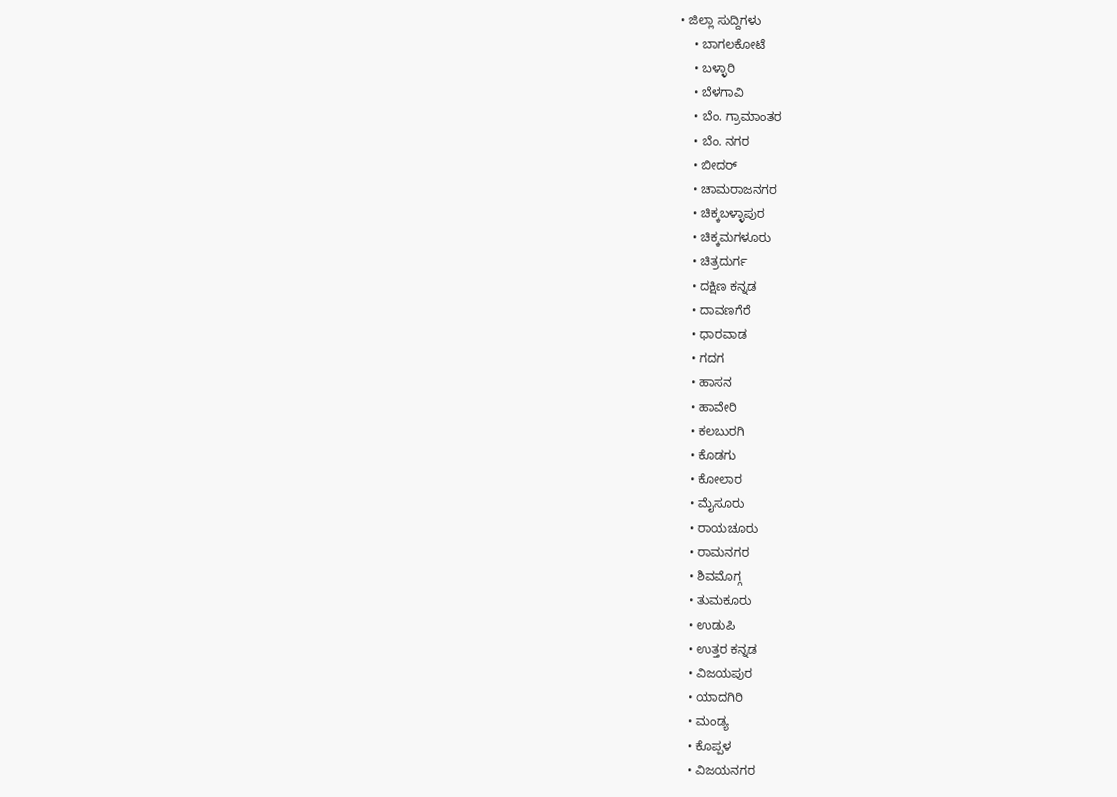• ಜಿಲ್ಲಾ ಸುದ್ದಿಗಳು
    • ಬಾಗಲಕೋಟೆ
    • ಬಳ್ಳಾರಿ
    • ಬೆಳಗಾವಿ
    • ಬೆಂ. ಗ್ರಾಮಾಂತರ
    • ಬೆಂ. ನಗರ
    • ಬೀದರ್
    • ಚಾಮರಾಜನಗರ
    • ಚಿಕ್ಕಬಳ್ಳಾಪುರ
    • ಚಿಕ್ಕಮಗಳೂರು
    • ಚಿತ್ರದುರ್ಗ
    • ದಕ್ಷಿಣ ಕನ್ನಡ
    • ದಾವಣಗೆರೆ
    • ಧಾರವಾಡ
    • ಗದಗ
    • ಹಾಸನ
    • ಹಾವೇರಿ
    • ಕಲಬುರಗಿ
    • ಕೊಡಗು
    • ಕೋಲಾರ
    • ಮೈಸೂರು
    • ರಾಯಚೂರು
    • ರಾಮನಗರ
    • ಶಿವಮೊಗ್ಗ
    • ತುಮಕೂರು
    • ಉಡುಪಿ
    • ಉತ್ತರ ಕನ್ನಡ
    • ವಿಜಯಪುರ
    • ಯಾದಗಿರಿ
    • ಮಂಡ್ಯ
    • ಕೊಪ್ಪಳ
    • ವಿಜಯನಗರ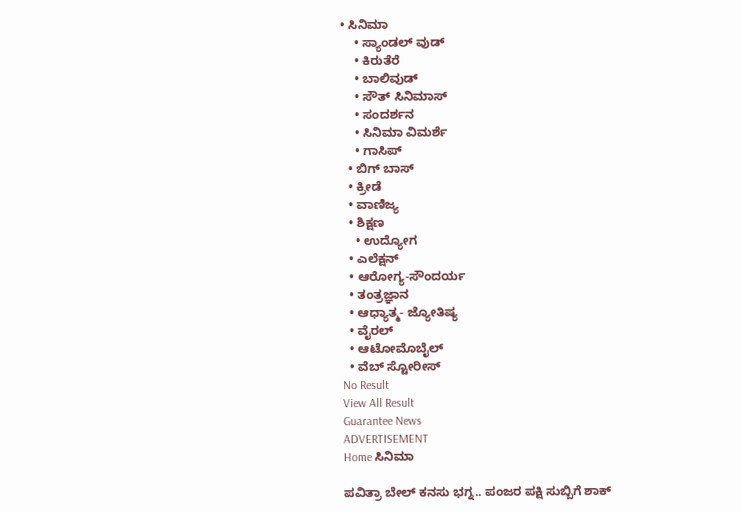• ಸಿನಿಮಾ
    • ಸ್ಯಾಂಡಲ್ ವುಡ್
    • ಕಿರುತೆರೆ
    • ಬಾಲಿವುಡ್
    • ಸೌತ್ ಸಿನಿಮಾಸ್
    • ಸಂದರ್ಶನ
    • ಸಿನಿಮಾ ವಿಮರ್ಶೆ
    • ಗಾಸಿಪ್
  • ಬಿಗ್ ಬಾಸ್
  • ಕ್ರೀಡೆ
  • ವಾಣಿಜ್ಯ
  • ಶಿಕ್ಷಣ
    • ಉದ್ಯೋಗ
  • ಎಲೆಕ್ಷನ್
  • ಆರೋಗ್ಯ-ಸೌಂದರ್ಯ
  • ತಂತ್ರಜ್ಞಾನ
  • ಆಧ್ಯಾತ್ಮ- ಜ್ಯೋತಿಷ್ಯ
  • ವೈರಲ್
  • ಆಟೋಮೊಬೈಲ್
  • ವೆಬ್ ಸ್ಟೋರೀಸ್
No Result
View All Result
Guarantee News
ADVERTISEMENT
Home ಸಿನಿಮಾ

ಪವಿತ್ರಾ ಬೇಲ್ ಕನಸು ಭಗ್ನ.. ಪಂಜರ ಪಕ್ಷಿ ಸುಬ್ಬಿಗೆ ಶಾಕ್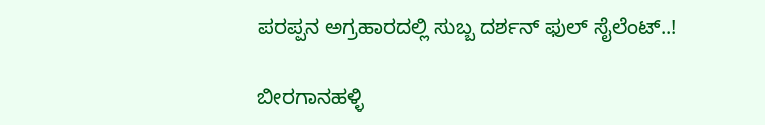ಪರಪ್ಪನ ಅಗ್ರಹಾರದಲ್ಲಿ ಸುಬ್ಬ ದರ್ಶನ್ ಫುಲ್ ಸೈಲೆಂಟ್..!

ಬೀರಗಾನಹಳ್ಳಿ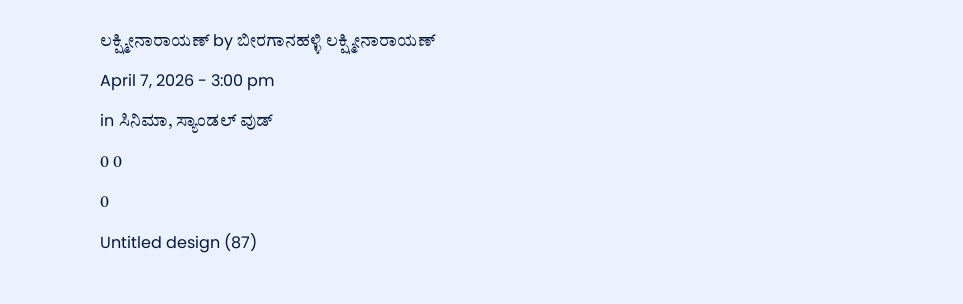ಲಕ್ಷ್ಮೀನಾರಾಯಣ್ by ಬೀರಗಾನಹಳ್ಳಿ ಲಕ್ಷ್ಮೀನಾರಾಯಣ್
April 7, 2026 - 3:00 pm
in ಸಿನಿಮಾ, ಸ್ಯಾಂಡಲ್ ವುಡ್
0 0
0
Untitled design (87)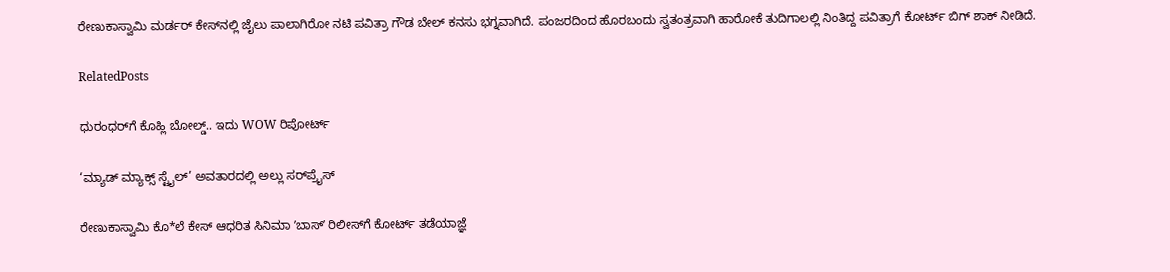ರೇಣುಕಾಸ್ವಾಮಿ ಮರ್ಡರ್ ಕೇಸ್‌‌‌ನಲ್ಲಿ ಜೈಲು ಪಾಲಾಗಿರೋ ನಟಿ ಪವಿತ್ರಾ ಗೌಡ ಬೇಲ್ ಕನಸು ಭಗ್ನವಾಗಿದೆ. ಪಂಜರದಿಂದ ಹೊರಬಂದು ಸ್ವತಂತ್ರವಾಗಿ ಹಾರೋಕೆ ತುದಿಗಾಲಲ್ಲಿ ನಿಂತಿದ್ದ ಪವಿತ್ರಾಗೆ ಕೋರ್ಟ್ ಬಿಗ್ ಶಾಕ್ ನೀಡಿದೆ.

RelatedPosts

ಧುರಂಧರ್‌ಗೆ ಕೊಹ್ಲಿ ಬೋಲ್ಡ್.. ಇದು WOW ರಿಪೋರ್ಟ್

‘ಮ್ಯಾಡ್ ಮ್ಯಾಕ್ಸ್ ಸ್ಟೈಲ್’ ಅವತಾರದಲ್ಲಿ ಅಲ್ಲು ಸರ್‌‌ಪ್ರೈಸ್

ರೇಣುಕಾಸ್ವಾಮಿ ಕೊ*ಲೆ ಕೇಸ್‌ ಆಧರಿತ ಸಿನಿಮಾ ʼಬಾಸ್‌ʼ ರಿಲೀಸ್‌ಗೆ ಕೋರ್ಟ್‌ ತಡೆಯಾಜ್ಞೆ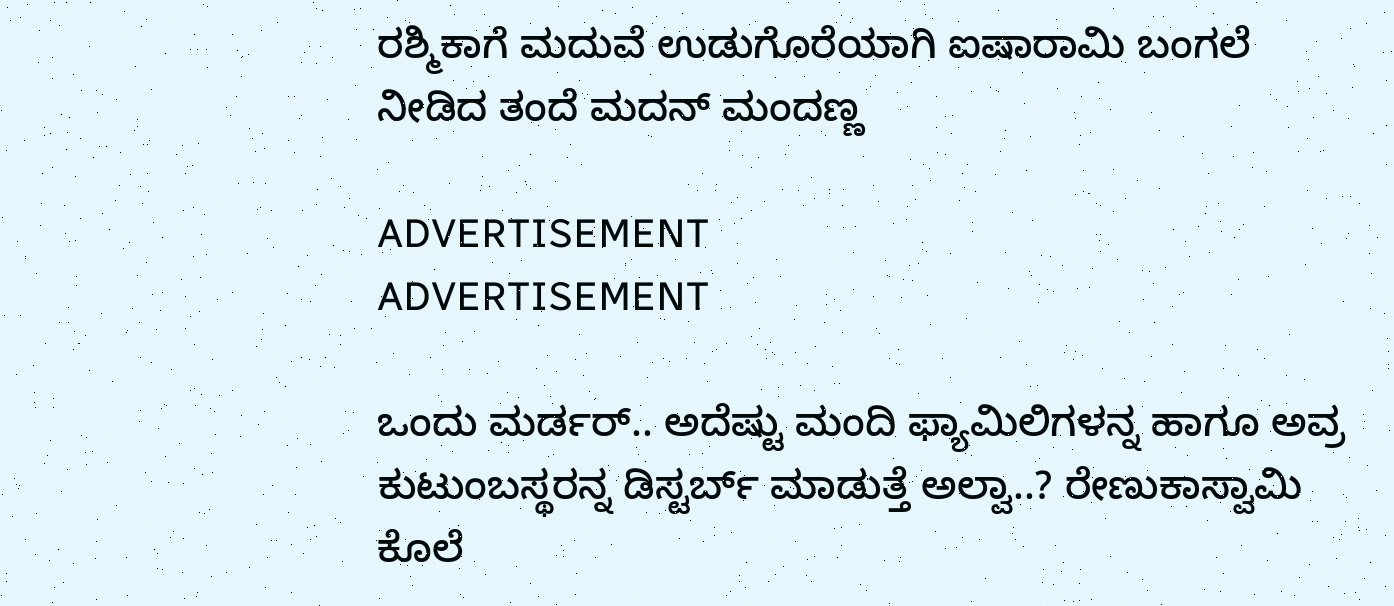ರಶ್ಮಿಕಾಗೆ ಮದುವೆ ಉಡುಗೊರೆಯಾಗಿ ಐಷಾರಾಮಿ ಬಂಗಲೆ ನೀಡಿದ ತಂದೆ ಮದನ್ ಮಂದಣ್ಣ

ADVERTISEMENT
ADVERTISEMENT

ಒಂದು ಮರ್ಡರ್.. ಅದೆಷ್ಟು ಮಂದಿ ಫ್ಯಾಮಿಲಿಗಳನ್ನ ಹಾಗೂ ಅವ್ರ ಕುಟುಂಬಸ್ಥರನ್ನ ಡಿಸ್ಟರ್ಬ್ ಮಾಡುತ್ತೆ ಅಲ್ವಾ..? ರೇಣುಕಾಸ್ವಾಮಿ ಕೊಲೆ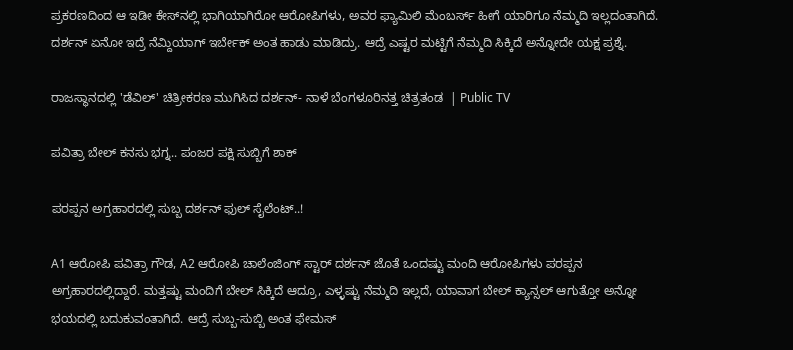ಪ್ರಕರಣದಿಂದ ಆ ಇಡೀ ಕೇಸ್‌‌ನಲ್ಲಿ ಭಾಗಿಯಾಗಿರೋ ಆರೋಪಿಗಳು, ಅವರ ಫ್ಯಾಮಿಲಿ ಮೆಂಬರ್ಸ್ ಹೀಗೆ ಯಾರಿಗೂ ನೆಮ್ಮದಿ ಇಲ್ಲದಂತಾಗಿದೆ. ದರ್ಶನ್ ಏನೋ ಇದ್ರೆ ನೆಮ್ದಿಯಾಗ್ ಇರ್ಬೇಕ್ ಅಂತ ಹಾಡು ಮಾಡಿದ್ರು. ಆದ್ರೆ ಎಷ್ಟರ ಮಟ್ಟಿಗೆ ನೆಮ್ಮದಿ ಸಿಕ್ಕಿದೆ ಅನ್ನೋದೇ ಯಕ್ಷ ಪ್ರಶ್ನೆ.

ರಾಜಸ್ಥಾನದಲ್ಲಿ 'ಡೆವಿಲ್' ಚಿತ್ರೀಕರಣ ಮುಗಿಸಿದ ದರ್ಶನ್- ನಾಳೆ ಬೆಂಗಳೂರಿನತ್ತ ಚಿತ್ರತಂಡ  | Public TV

ಪವಿತ್ರಾ ಬೇಲ್ ಕನಸು ಭಗ್ನ.. ಪಂಜರ ಪಕ್ಷಿ ಸುಬ್ಬಿಗೆ ಶಾಕ್

ಪರಪ್ಪನ ಅಗ್ರಹಾರದಲ್ಲಿ ಸುಬ್ಬ ದರ್ಶನ್ ಫುಲ್ ಸೈಲೆಂಟ್..!

A1 ಆರೋಪಿ ಪವಿತ್ರಾ ಗೌಡ, A2 ಆರೋಪಿ ಚಾಲೆಂಜಿಂಗ್ ಸ್ಟಾರ್ ದರ್ಶನ್ ಜೊತೆ ಒಂದಷ್ಟು ಮಂದಿ ಆರೋಪಿಗಳು ಪರಪ್ಪನ ಅಗ್ರಹಾರದಲ್ಲಿದ್ದಾರೆ. ಮತ್ತಷ್ಟು ಮಂದಿಗೆ ಬೇಲ್ ಸಿಕ್ಕಿದೆ ಆದ್ರೂ, ಎಳ್ಳಷ್ಟು ನೆಮ್ಮದಿ ಇಲ್ಲದೆ, ಯಾವಾಗ ಬೇಲ್ ಕ್ಯಾನ್ಸಲ್ ಆಗುತ್ತೋ ಅನ್ನೋ ಭಯದಲ್ಲಿ ಬದುಕುವಂತಾಗಿದೆ. ಆದ್ರೆ ಸುಬ್ಬ-ಸುಬ್ಬಿ ಅಂತ ಫೇಮಸ್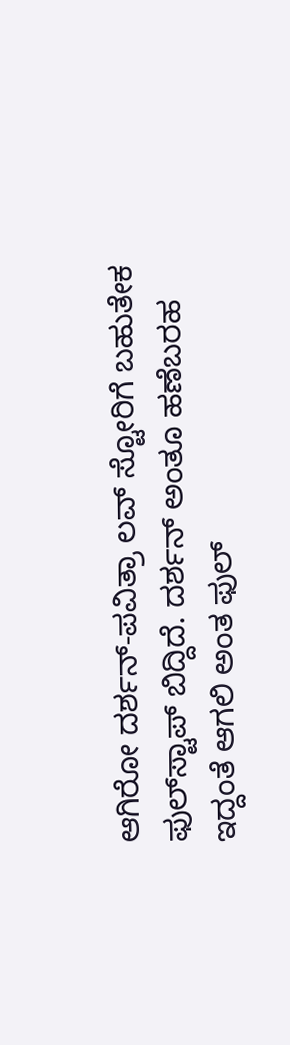ಆಗಿರೋ ದರ್ಶನ್-ಪವಿತ್ರಾ ಲವ್ ಸ್ಟೋರಿಗೆ ಬಹುತೇಕ ಫುಲ್‌ಸ್ಟಾಪ್ ಬಿದ್ದಿದೆ. ದರ್ಶನ್ ಅಂತೂ ಹಣೆಬರಹ ಇದ್ದಂತೆ ಆಗಲಿ ಅಂತ ಫುಲ್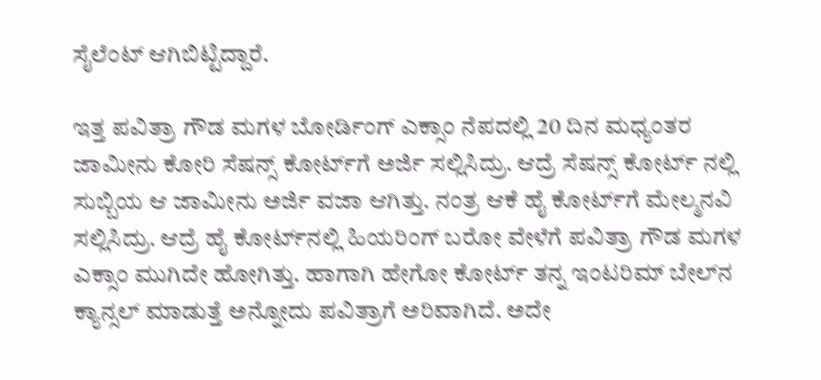ಸೈಲೆಂಟ್ ಆಗಿಬಿಟ್ಟಿದ್ದಾರೆ.

ಇತ್ತ ಪವಿತ್ರಾ ಗೌಡ ಮಗಳ ಬೋರ್ಡಿಂಗ್ ಎಕ್ಸಾಂ ನೆಪದಲ್ಲಿ 20 ದಿನ ಮಧ್ಯಂತರ ಜಾಮೀನು ಕೋರಿ ಸೆಷನ್ಸ್ ಕೋರ್ಟ್‌ಗೆ ಅರ್ಜಿ ಸಲ್ಲಿಸಿದ್ರು. ಆದ್ರೆ ಸೆಷನ್ಸ್ ಕೋರ್ಟ್ ನಲ್ಲಿ ಸುಬ್ಬಿಯ ಆ ಜಾಮೀನು ಅರ್ಜಿ ವಜಾ ಆಗಿತ್ತು. ನಂತ್ರ ಆಕೆ ಹೈ ಕೋರ್ಟ್‌ಗೆ ಮೇಲ್ಮನವಿ ಸಲ್ಲಿಸಿದ್ರು. ಆದ್ರೆ ಹೈ ಕೋರ್ಟ್‌ನಲ್ಲಿ ಹಿಯರಿಂಗ್ ಬರೋ ವೇಳೆಗೆ ಪವಿತ್ರಾ ಗೌಡ ಮಗಳ ಎಕ್ಸಾಂ ಮುಗಿದೇ ಹೋಗಿತ್ತು. ಹಾಗಾಗಿ ಹೇಗೋ ಕೋರ್ಟ್ ತನ್ನ ಇಂಟರಿಮ್ ಬೇಲ್‌ನ ಕ್ಯಾನ್ಸಲ್ ಮಾಡುತ್ತೆ ಅನ್ನೋದು ಪವಿತ್ರಾಗೆ ಅರಿವಾಗಿದೆ. ಅದೇ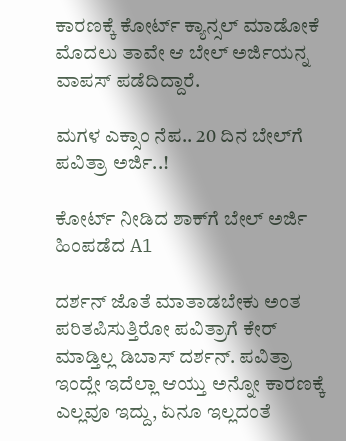ಕಾರಣಕ್ಕೆ ಕೋರ್ಟ್ ಕ್ಯಾನ್ಸಲ್ ಮಾಡೋಕೆ ಮೊದಲು ತಾವೇ ಆ ಬೇಲ್ ಅರ್ಜಿಯನ್ನ ವಾಪಸ್ ಪಡೆದಿದ್ದಾರೆ.

ಮಗಳ ಎಕ್ಸಾಂ ನೆಪ.. 20 ದಿನ ಬೇಲ್‌ಗೆ ಪವಿತ್ರಾ ಅರ್ಜಿ..!

ಕೋರ್ಟ್ ನೀಡಿದ ಶಾಕ್‌ಗೆ ಬೇಲ್ ಅರ್ಜಿ ಹಿಂಪಡೆದ A1

ದರ್ಶನ್ ಜೊತೆ ಮಾತಾಡಬೇಕು ಅಂತ ಪರಿತಪಿಸುತ್ತಿರೋ ಪವಿತ್ರಾಗೆ ಕೇರ್ ಮಾಡ್ತಿಲ್ಲ ಡಿಬಾಸ್ ದರ್ಶನ್. ಪವಿತ್ರಾ ಇಂದ್ಲೇ ಇದೆಲ್ಲಾ ಆಯ್ತು ಅನ್ನೋ ಕಾರಣಕ್ಕೆ ಎಲ್ಲವೂ ಇದ್ದು, ಏನೂ ಇಲ್ಲದಂತೆ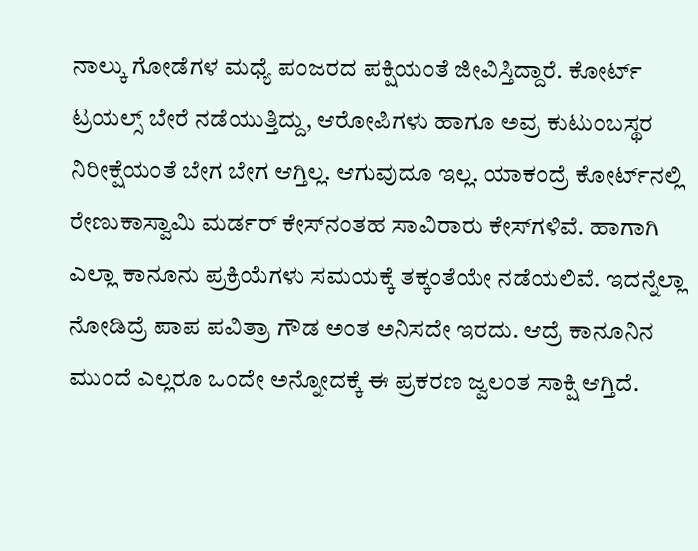ನಾಲ್ಕು ಗೋಡೆಗಳ ಮಧ್ಯೆ ಪಂಜರದ ಪಕ್ಷಿಯಂತೆ ಜೀವಿಸ್ತಿದ್ದಾರೆ. ಕೋರ್ಟ್ ಟ್ರಯಲ್ಸ್ ಬೇರೆ ನಡೆಯುತ್ತಿದ್ದು, ಆರೋಪಿಗಳು ಹಾಗೂ ಅವ್ರ ಕುಟುಂಬಸ್ಥರ ನಿರೀಕ್ಷೆಯಂತೆ ಬೇಗ ಬೇಗ ಆಗ್ತಿಲ್ಲ. ಆಗುವುದೂ ಇಲ್ಲ. ಯಾಕಂದ್ರೆ ಕೋರ್ಟ್‌ನಲ್ಲಿ ರೇಣುಕಾಸ್ವಾಮಿ ಮರ್ಡರ್ ಕೇಸ್‌‌ನಂತಹ ಸಾವಿರಾರು ಕೇಸ್‌‌ಗಳಿವೆ. ಹಾಗಾಗಿ ಎಲ್ಲಾ ಕಾನೂನು ಪ್ರಕ್ರಿಯೆಗಳು ಸಮಯಕ್ಕೆ ತಕ್ಕಂತೆಯೇ ನಡೆಯಲಿವೆ. ಇದನ್ನೆಲ್ಲಾ ನೋಡಿದ್ರೆ ಪಾಪ ಪವಿತ್ರಾ ಗೌಡ ಅಂತ ಅನಿಸದೇ ಇರದು. ಆದ್ರೆ ಕಾನೂನಿನ ಮುಂದೆ ಎಲ್ಲರೂ ಒಂದೇ ಅನ್ನೋದಕ್ಕೆ ಈ ಪ್ರಕರಣ ಜ್ವಲಂತ ಸಾಕ್ಷಿ ಆಗ್ತಿದೆ.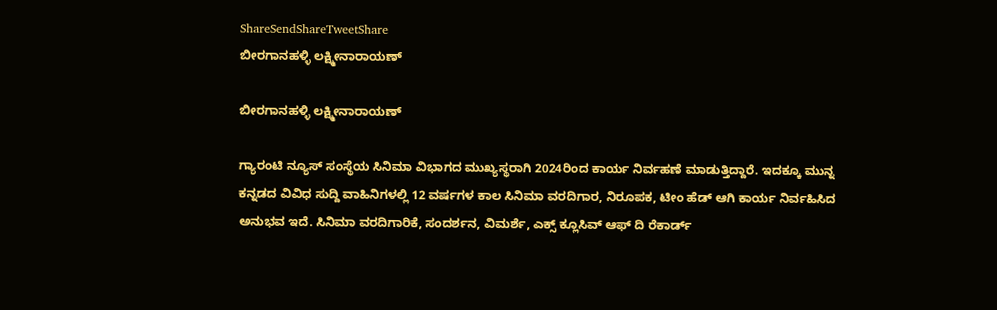ShareSendShareTweetShare
ಬೀರಗಾನಹಳ್ಳಿ ಲಕ್ಷ್ಮೀನಾರಾಯಣ್

ಬೀರಗಾನಹಳ್ಳಿ ಲಕ್ಷ್ಮೀನಾರಾಯಣ್

ಗ್ಯಾರಂಟಿ ನ್ಯೂಸ್ ಸಂಸ್ಥೆಯ ಸಿನಿಮಾ ವಿಭಾಗದ ಮುಖ್ಯಸ್ಥರಾಗಿ 2024ರಿಂದ ಕಾರ್ಯ ನಿರ್ವಹಣೆ ಮಾಡುತ್ತಿದ್ದಾರೆ. ಇದಕ್ಕೂ ಮುನ್ನ ಕನ್ನಡದ ವಿವಿಧ ಸುದ್ದಿ ವಾಹಿನಿಗಳಲ್ಲಿ 12 ವರ್ಷಗಳ ಕಾಲ ಸಿನಿಮಾ ವರದಿಗಾರ, ನಿರೂಪಕ, ಟೀಂ ಹೆಡ್ ಆಗಿ ಕಾರ್ಯ ನಿರ್ವಹಿಸಿದ ಅನುಭವ ಇದೆ. ಸಿನಿಮಾ ವರದಿಗಾರಿಕೆ, ಸಂದರ್ಶನ, ವಿಮರ್ಶೆ, ಎಕ್ಸ್ ಕ್ಲೂಸಿವ್ ಆಫ್ ದಿ ರೆಕಾರ್ಡ್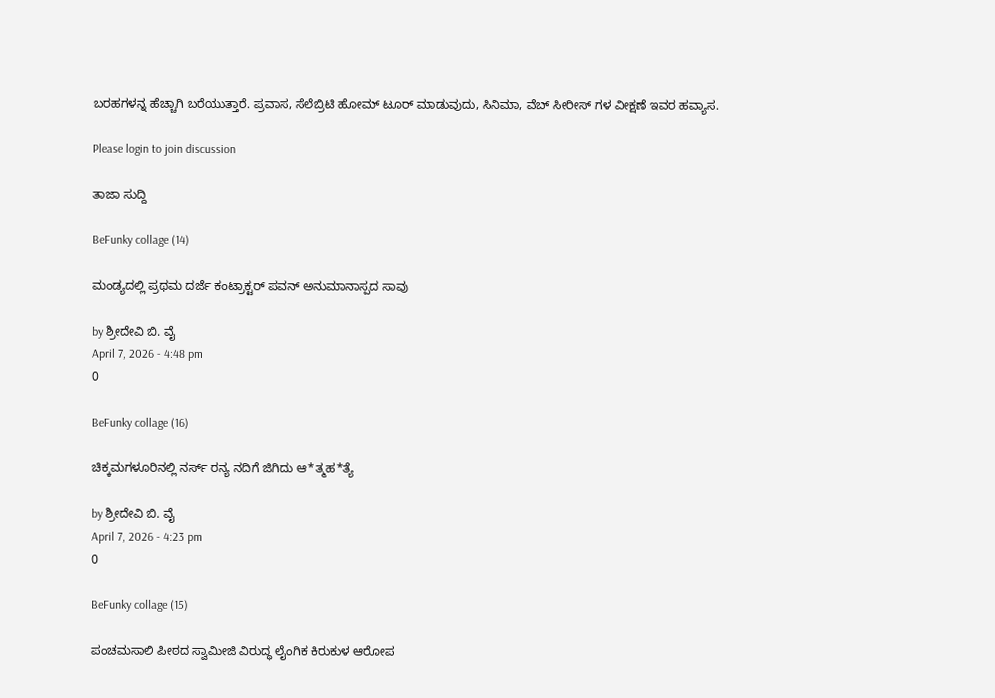ಬರಹಗಳನ್ನ ಹೆಚ್ಚಾಗಿ ಬರೆಯುತ್ತಾರೆ. ಪ್ರವಾಸ, ಸೆಲೆಬ್ರಿಟಿ ಹೋಮ್ ಟೂರ್ ಮಾಡುವುದು, ಸಿನಿಮಾ, ವೆಬ್ ಸೀರೀಸ್ ಗಳ ವೀಕ್ಷಣೆ ಇವರ ಹವ್ಯಾಸ.

Please login to join discussion

ತಾಜಾ ಸುದ್ದಿ

BeFunky collage (14)

ಮಂಡ್ಯದಲ್ಲಿ ಪ್ರಥಮ ದರ್ಜೆ ಕಂಟ್ರಾಕ್ಟರ್ ಪವನ್ ಅನುಮಾನಾಸ್ಪದ ಸಾವು

by ಶ್ರೀದೇವಿ ಬಿ. ವೈ
April 7, 2026 - 4:48 pm
0

BeFunky collage (16)

ಚಿಕ್ಕಮಗಳೂರಿನಲ್ಲಿ ನರ್ಸ್ ರನ್ಯ ನದಿಗೆ ಜಿಗಿದು ಆ*ತ್ಮಹ*ತ್ಯೆ

by ಶ್ರೀದೇವಿ ಬಿ. ವೈ
April 7, 2026 - 4:23 pm
0

BeFunky collage (15)

ಪಂಚಮಸಾಲಿ ಪೀಠದ ಸ್ವಾಮೀಜಿ ವಿರುದ್ಧ ಲೈಂಗಿಕ ಕಿರುಕುಳ ಆರೋಪ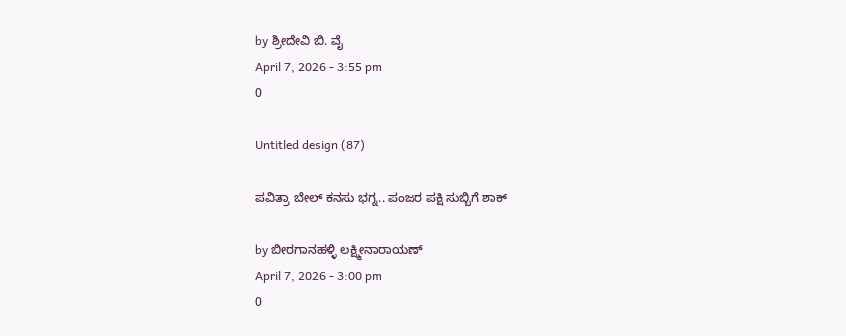by ಶ್ರೀದೇವಿ ಬಿ. ವೈ
April 7, 2026 - 3:55 pm
0

Untitled design (87)

ಪವಿತ್ರಾ ಬೇಲ್ ಕನಸು ಭಗ್ನ.. ಪಂಜರ ಪಕ್ಷಿ ಸುಬ್ಬಿಗೆ ಶಾಕ್

by ಬೀರಗಾನಹಳ್ಳಿ ಲಕ್ಷ್ಮೀನಾರಾಯಣ್
April 7, 2026 - 3:00 pm
0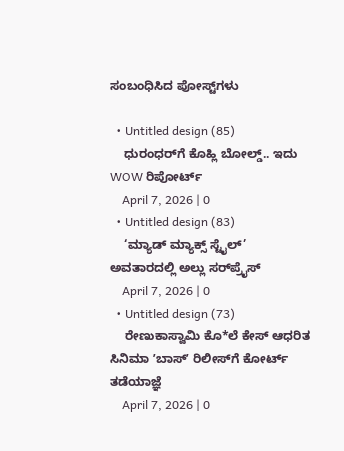ಸಂಬಂಧಿಸಿದ ಪೋಸ್ಟ್‌ಗಳು

  • Untitled design (85)
    ಧುರಂಧರ್‌ಗೆ ಕೊಹ್ಲಿ ಬೋಲ್ಡ್.. ಇದು WOW ರಿಪೋರ್ಟ್
    April 7, 2026 | 0
  • Untitled design (83)
    ‘ಮ್ಯಾಡ್ ಮ್ಯಾಕ್ಸ್ ಸ್ಟೈಲ್’ ಅವತಾರದಲ್ಲಿ ಅಲ್ಲು ಸರ್‌‌ಪ್ರೈಸ್
    April 7, 2026 | 0
  • Untitled design (73)
    ರೇಣುಕಾಸ್ವಾಮಿ ಕೊ*ಲೆ ಕೇಸ್‌ ಆಧರಿತ ಸಿನಿಮಾ ʼಬಾಸ್‌ʼ ರಿಲೀಸ್‌ಗೆ ಕೋರ್ಟ್‌ ತಡೆಯಾಜ್ಞೆ
    April 7, 2026 | 0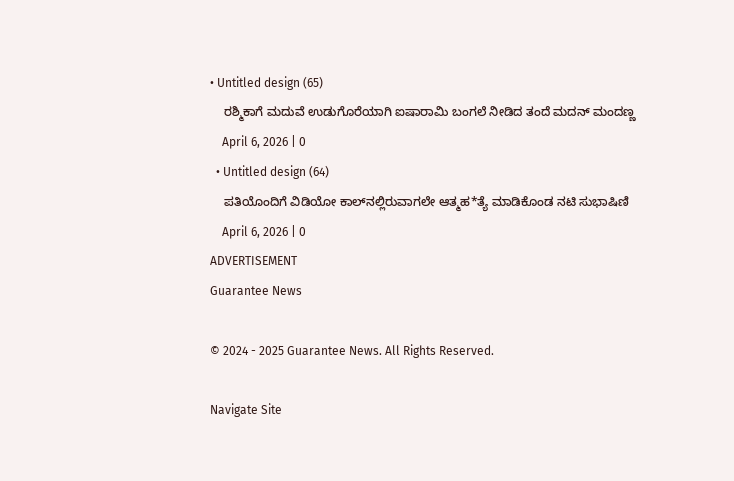• Untitled design (65)
    ರಶ್ಮಿಕಾಗೆ ಮದುವೆ ಉಡುಗೊರೆಯಾಗಿ ಐಷಾರಾಮಿ ಬಂಗಲೆ ನೀಡಿದ ತಂದೆ ಮದನ್ ಮಂದಣ್ಣ
    April 6, 2026 | 0
  • Untitled design (64)
    ಪತಿಯೊಂದಿಗೆ ವಿಡಿಯೋ ಕಾಲ್‌ನಲ್ಲಿರುವಾಗಲೇ ಆತ್ಮಹ*ತ್ಯೆ ಮಾಡಿಕೊಂಡ ನಟಿ ಸುಭಾಷಿಣಿ
    April 6, 2026 | 0
ADVERTISEMENT
Guarantee News

© 2024 - 2025 Guarantee News. All Rights Reserved.

Navigate Site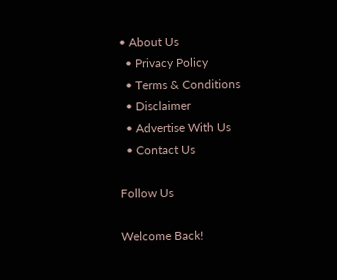• About Us
  • Privacy Policy
  • Terms & Conditions
  • Disclaimer
  • Advertise With Us
  • Contact Us

Follow Us

Welcome Back!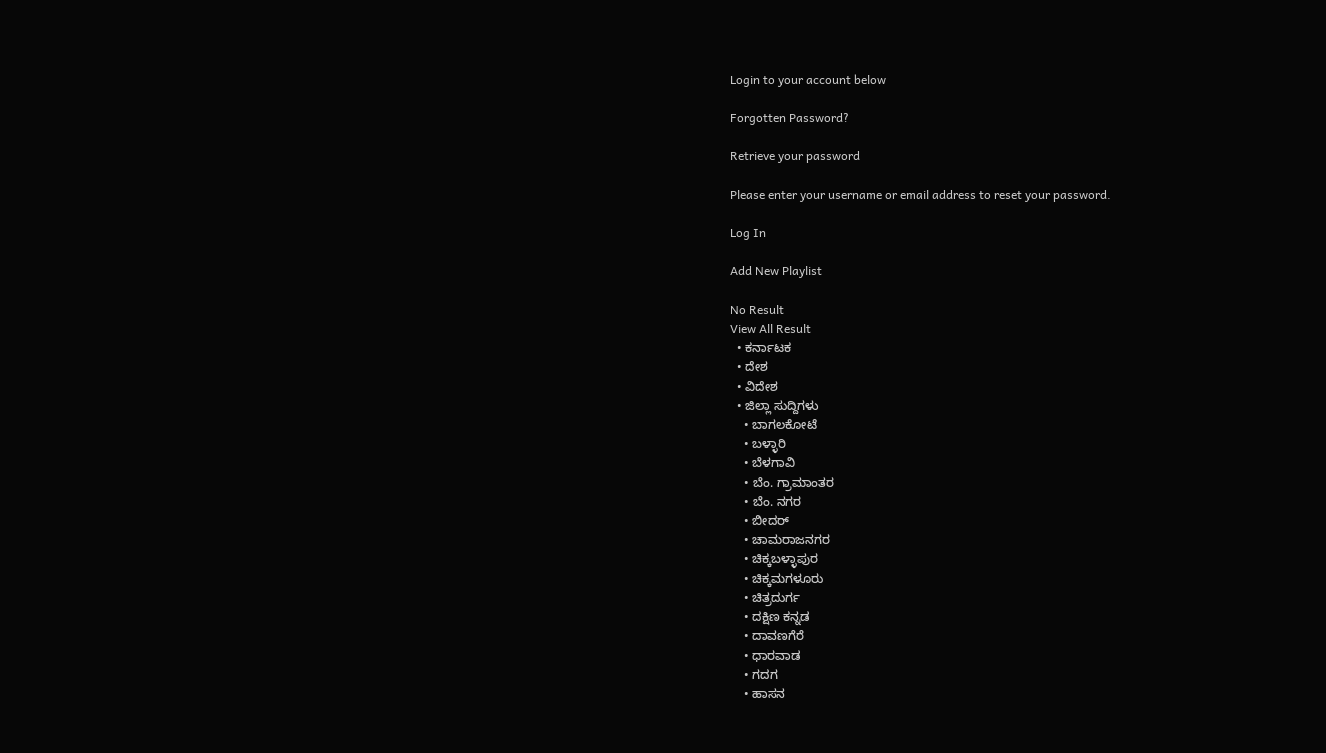Login to your account below

Forgotten Password?

Retrieve your password

Please enter your username or email address to reset your password.

Log In

Add New Playlist

No Result
View All Result
  • ಕರ್ನಾಟಕ
  • ದೇಶ
  • ವಿದೇಶ
  • ಜಿಲ್ಲಾ ಸುದ್ದಿಗಳು
    • ಬಾಗಲಕೋಟೆ
    • ಬಳ್ಳಾರಿ
    • ಬೆಳಗಾವಿ
    • ಬೆಂ. ಗ್ರಾಮಾಂತರ
    • ಬೆಂ. ನಗರ
    • ಬೀದರ್
    • ಚಾಮರಾಜನಗರ
    • ಚಿಕ್ಕಬಳ್ಳಾಪುರ
    • ಚಿಕ್ಕಮಗಳೂರು
    • ಚಿತ್ರದುರ್ಗ
    • ದಕ್ಷಿಣ ಕನ್ನಡ
    • ದಾವಣಗೆರೆ
    • ಧಾರವಾಡ
    • ಗದಗ
    • ಹಾಸನ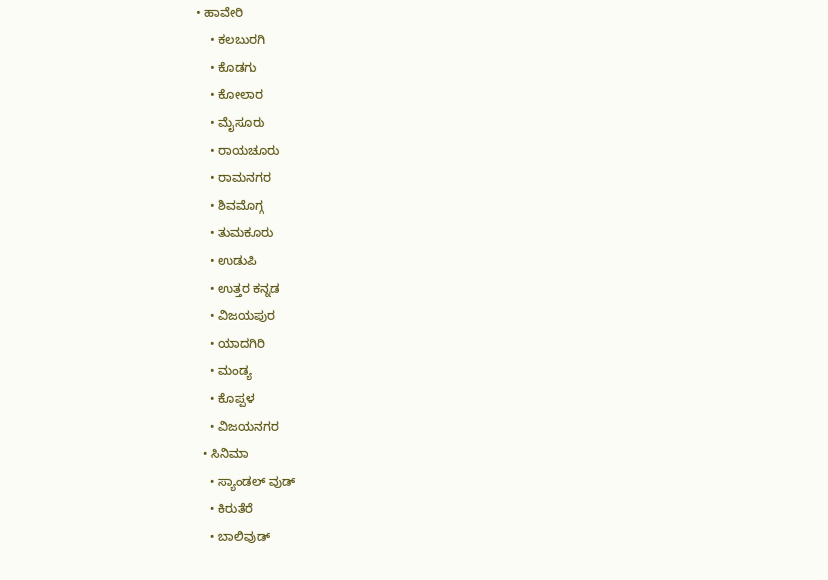• ಹಾವೇರಿ
    • ಕಲಬುರಗಿ
    • ಕೊಡಗು
    • ಕೋಲಾರ
    • ಮೈಸೂರು
    • ರಾಯಚೂರು
    • ರಾಮನಗರ
    • ಶಿವಮೊಗ್ಗ
    • ತುಮಕೂರು
    • ಉಡುಪಿ
    • ಉತ್ತರ ಕನ್ನಡ
    • ವಿಜಯಪುರ
    • ಯಾದಗಿರಿ
    • ಮಂಡ್ಯ
    • ಕೊಪ್ಪಳ
    • ವಿಜಯನಗರ
  • ಸಿನಿಮಾ
    • ಸ್ಯಾಂಡಲ್ ವುಡ್
    • ಕಿರುತೆರೆ
    • ಬಾಲಿವುಡ್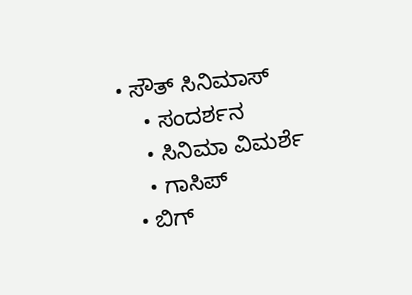• ಸೌತ್ ಸಿನಿಮಾಸ್
    • ಸಂದರ್ಶನ
    • ಸಿನಿಮಾ ವಿಮರ್ಶೆ
    • ಗಾಸಿಪ್
  • ಬಿಗ್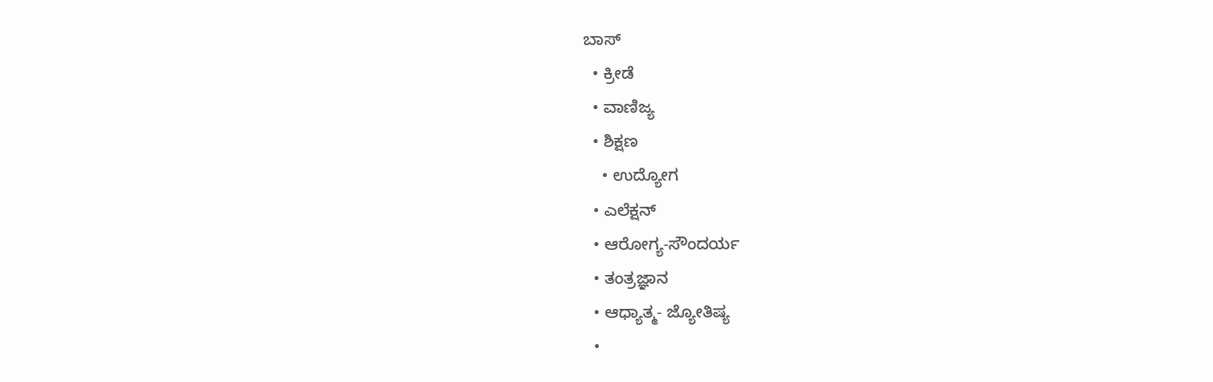ಬಾಸ್
  • ಕ್ರೀಡೆ
  • ವಾಣಿಜ್ಯ
  • ಶಿಕ್ಷಣ
    • ಉದ್ಯೋಗ
  • ಎಲೆಕ್ಷನ್
  • ಆರೋಗ್ಯ-ಸೌಂದರ್ಯ
  • ತಂತ್ರಜ್ಞಾನ
  • ಆಧ್ಯಾತ್ಮ- ಜ್ಯೋತಿಷ್ಯ
  •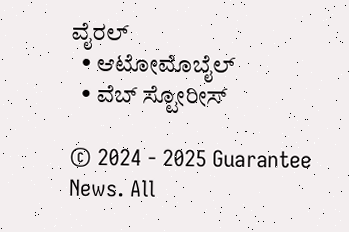ವೈರಲ್
  • ಆಟೋಮೊಬೈಲ್
  • ವೆಬ್ ಸ್ಟೋರೀಸ್

© 2024 - 2025 Guarantee News. All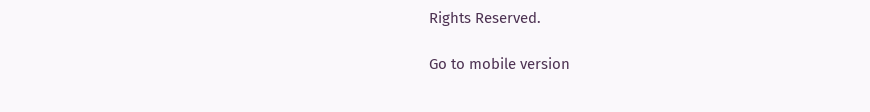Rights Reserved.

Go to mobile version